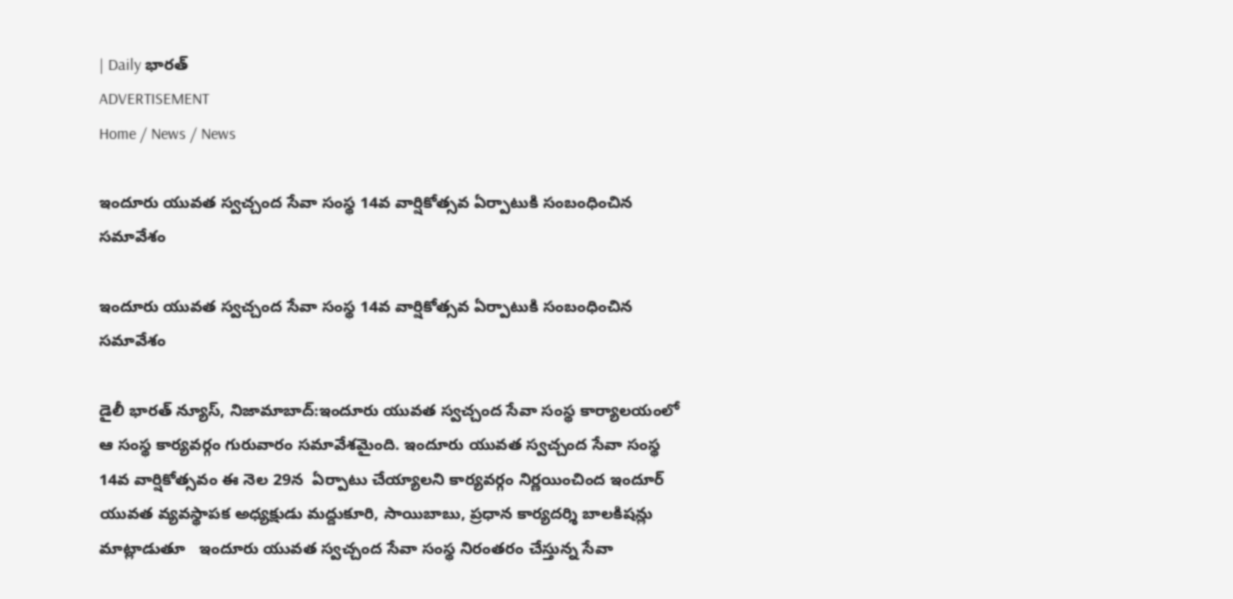| Daily భారత్
ADVERTISEMENT
Home / News / News

ఇందూరు యువత స్వచ్చంద సేవా సంస్థ 14వ వార్షికోత్సవ ఏర్పాటుకి సంబంధించిన సమావేశం

ఇందూరు యువత స్వచ్చంద సేవా సంస్థ 14వ వార్షికోత్సవ ఏర్పాటుకి సంబంధించిన సమావేశం

డైలీ భారత్ న్యూస్, నిజామాబాద్:ఇందూరు యువత స్వచ్చంద సేవా సంస్థ కార్యాలయంలో ఆ సంస్థ కార్యవర్గం గురువారం సమావేశమైంది. ఇందూరు యువత స్వచ్చంద సేవా సంస్థ 14వ వార్షికోత్సవం ఈ నెల 29న  ఏర్పాటు చేయ్యాలని కార్యవర్గం నిర్ణయించింద ఇందూర్ యువత వ్యవస్థాపక అధ్యక్షుడు మద్దుకూరి, సాయిబాబు, ప్రధాన కార్యదర్శి బాలకిషన్లు మాట్లాడుతూ   ఇందూరు యువత స్వచ్చంద సేవా సంస్థ నిరంతరం చేస్తున్న సేవా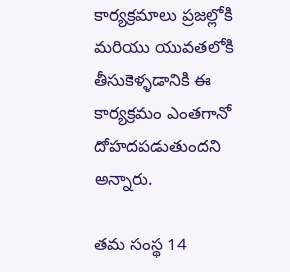కార్యక్రమాలు ప్రజల్లోకి  మరియు యువతలోకి తీసుకెళ్ళడానికి ఈ కార్యక్రమం ఎంతగానో దోహదపడుతుందని అన్నారు.

తమ సంస్థ 14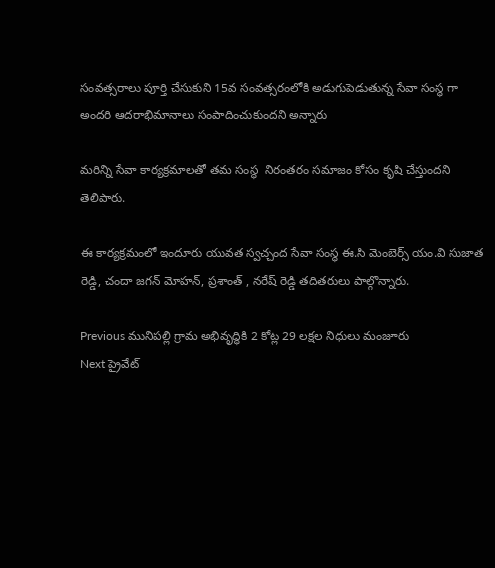సంవత్సరాలు పూర్తి చేసుకుని 15వ సంవత్సరంలోకి అడుగుపెడుతున్న సేవా సంస్థ గా అందరి ఆదరాభిమానాలు సంపాదించుకుందని అన్నారు

మరిన్ని సేవా కార్యక్రమాలతో తమ సంస్థ  నిరంతరం సమాజం కోసం కృషి చేస్తుందని తెలిపారు.

ఈ కార్యక్రమంలో ఇందూరు యువత స్వచ్చంద సేవా సంస్థ ఈ.సి మెంబెర్స్ యం.వి సుజాత రెడ్డి, చందా జగన్ మోహన్, ప్రశాంత్ , నరేష్ రెడ్డి తదితరులు పాల్గొన్నారు.

Previous మునిపల్లి గ్రామ అభివృద్ధికి 2 కోట్ల 29 లక్షల నిధులు మంజూరు
Next ప్రైవేట్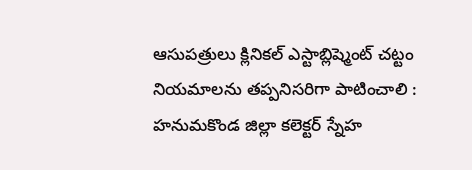ఆసుపత్రులు క్లినికల్ ఎస్టాబ్లిష్మెంట్ చట్టం నియమాలను తప్పనిసరిగా పాటించాలి : హనుమకొండ జిల్లా కలెక్టర్ స్నేహ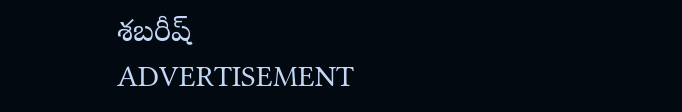శబరీష్
ADVERTISEMENT